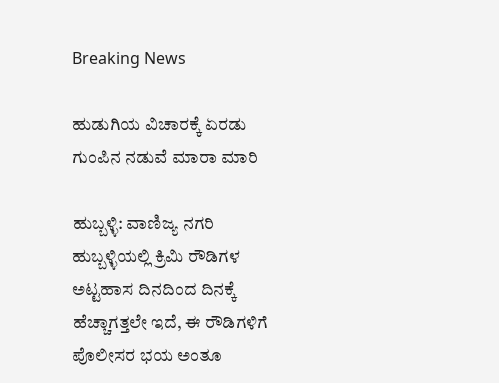Breaking News

ಹುಡುಗಿಯ ವಿಚಾರಕ್ಕೆ ಏರಡು ಗುಂಪಿನ ನಡುವೆ ಮಾರಾ ಮಾರಿ

ಹುಬ್ಬಳ್ಳಿ: ವಾಣಿಜ್ಯ ನಗರಿ ಹುಬ್ಬಳ್ಳಿಯಲ್ಲಿ ಕ್ರಿಮಿ ರೌಡಿಗಳ ಅಟ್ಟಹಾಸ ದಿನದಿಂದ ದಿನಕ್ಕೆ ಹೆಚ್ಚಾಗತ್ತಲೇ ಇದೆ, ಈ ರೌಡಿಗಳಿಗೆ ಪೊಲೀಸರ ಭಯ ಅಂತೂ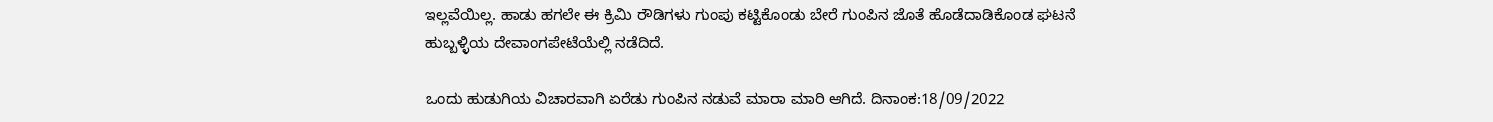ಇಲ್ಲವೆಯಿಲ್ಲ. ಹಾಡು ಹಗಲೇ ಈ ಕ್ರಿಮಿ ರೌಡಿಗಳು ಗುಂಪು ಕಟ್ಟಿಕೊಂಡು ಬೇರೆ ಗುಂಪಿನ ಜೊತೆ ಹೊಡೆದಾಡಿಕೊಂಡ ಘಟನೆ ಹುಬ್ಬಳ್ಳಿಯ ದೇವಾಂಗಪೇಟೆಯೆಲ್ಲಿ ನಡೆದಿದೆ.

ಒಂದು ಹುಡುಗಿಯ ವಿಚಾರವಾಗಿ ಏರೆಡು ಗುಂಪಿನ ನಡುವೆ ಮಾರಾ ಮಾರಿ ಆಗಿದೆ. ದಿನಾಂಕ:18/09/2022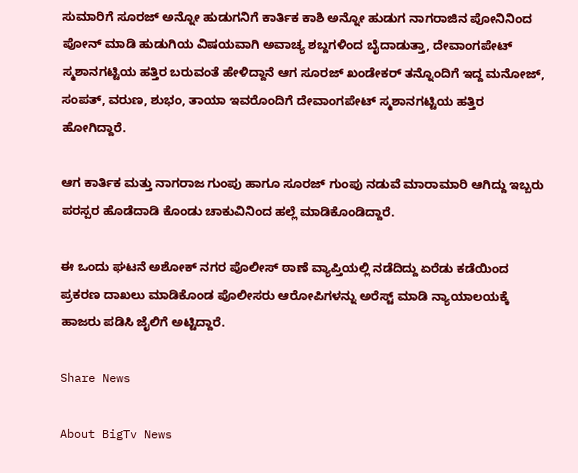ಸುಮಾರಿಗೆ ಸೂರಜ್ ಅನ್ನೋ ಹುಡುಗನಿಗೆ ಕಾರ್ತಿಕ ಕಾಶಿ ಅನ್ನೋ ಹುಡುಗ ನಾಗರಾಜಿನ ಪೋನಿನಿಂದ ಪೋನ್ ಮಾಡಿ ಹುಡುಗಿಯ ವಿಷಯವಾಗಿ ಅವಾಚ್ಯ ಶಬ್ದಗಳಿಂದ ಬೈದಾಡುತ್ತಾ, ದೇವಾಂಗಪೇಟ್ ಸ್ಮಶಾನಗಟ್ಟಿಯ ಹತ್ತಿರ ಬರುವಂತೆ ಹೇಳಿದ್ದಾನೆ ಆಗ ಸೂರಜ್ ಖಂಡೇಕರ್ ತನ್ನೊಂದಿಗೆ ಇದ್ದ ಮನೋಜ್, ಸಂಪತ್, ವರುಣ, ಶುಭಂ, ತಾಯಾ ಇವರೊಂದಿಗೆ ದೇವಾಂಗಪೇಟ್ ಸ್ಮಶಾನಗಟ್ಟಿಯ ಹತ್ತಿರ ಹೋಗಿದ್ದಾರೆ.

ಆಗ ಕಾರ್ತಿಕ ಮತ್ತು ನಾಗರಾಜ ಗುಂಪು ಹಾಗೂ ಸೂರಜ್ ಗುಂಪು ನಡುವೆ ಮಾರಾಮಾರಿ ಆಗಿದ್ದು ಇಬ್ಬರು ಪರಸ್ಪರ ಹೊಡೆದಾಡಿ ಕೊಂಡು ಚಾಕುವಿನಿಂದ ಹಲ್ಲೆ ಮಾಡಿಕೊಂಡಿದ್ದಾರೆ.

ಈ ಒಂದು ಘಟನೆ ಅಶೋಕ್ ನಗರ ಪೊಲೀಸ್ ಠಾಣೆ ವ್ಯಾಪ್ತಿಯಲ್ಲಿ ನಡೆದಿದ್ದು ಏರೆಡು ಕಡೆಯಿಂದ ಪ್ರಕರಣ ದಾಖಲು ಮಾಡಿಕೊಂಡ ಪೊಲೀಸರು ಆರೋಪಿಗಳನ್ನು ಅರೆಸ್ಟ್ ಮಾಡಿ ನ್ಯಾಯಾಲಯಕ್ಕೆ ಹಾಜರು ಪಡಿಸಿ ಜೈಲಿಗೆ ಅಟ್ಟಿದ್ದಾರೆ.

Share News

About BigTv News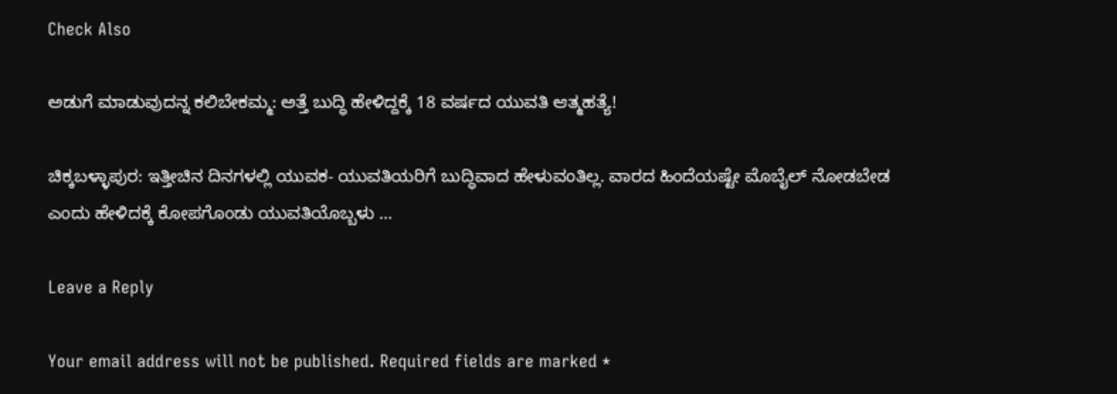Check Also

ಅಡುಗೆ ಮಾಡುವುದನ್ನ ಕಲಿಬೇಕಮ್ಮ: ಅತ್ತೆ ಬುದ್ಧಿ ಹೇಳಿದ್ದಕ್ಕೆ 18 ವರ್ಷದ ಯುವತಿ ಆತ್ಮಹತ್ಯೆ!

ಚಿಕ್ಕಬಳ್ಳಾಪುರ: ಇತ್ತೀಚಿನ ದಿನಗಳಲ್ಲಿ ಯುವಕ- ಯುವತಿಯರಿಗೆ ಬುದ್ಧಿವಾದ ಹೇಳುವಂತಿಲ್ಲ. ವಾರದ ಹಿಂದೆಯಷ್ಟೇ ಮೊಬೈಲ್ ನೋಡಬೇಡ ಎಂದು ಹೇಳಿದಕ್ಕೆ ಕೋಪಗೊಂಡು ಯುವತಿಯೊಬ್ಬಳು …

Leave a Reply

Your email address will not be published. Required fields are marked *